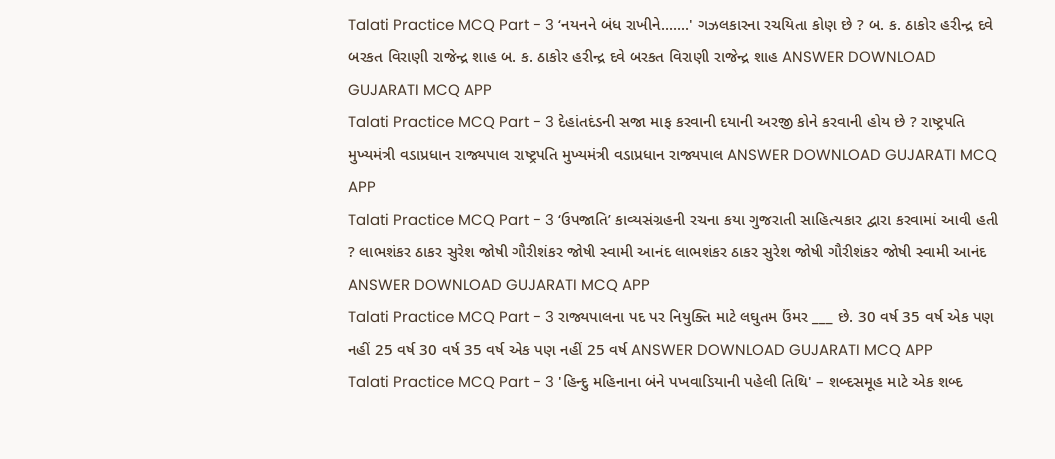Talati Practice MCQ Part - 3 ‘નયનને બંધ રાખીને.......' ગઝલકારના રચયિતા કોણ છે ? બ. ક. ઠાકોર હરીન્દ્ર દવે બરકત વિરાણી રાજેન્દ્ર શાહ બ. ક. ઠાકોર હરીન્દ્ર દવે બરકત વિરાણી રાજેન્દ્ર શાહ ANSWER DOWNLOAD GUJARATI MCQ APP
Talati Practice MCQ Part - 3 દેહાંતદંડની સજા માફ કરવાની દયાની અરજી કોને કરવાની હોય છે ? રાષ્ટ્રપતિ મુખ્યમંત્રી વડાપ્રધાન રાજ્યપાલ રાષ્ટ્રપતિ મુખ્યમંત્રી વડાપ્રધાન રાજ્યપાલ ANSWER DOWNLOAD GUJARATI MCQ APP
Talati Practice MCQ Part - 3 ‘ઉપજાતિ’ કાવ્યસંગ્રહની રચના કયા ગુજરાતી સાહિત્યકાર દ્વારા કરવામાં આવી હતી ? લાભશંકર ઠાકર સુરેશ જોષી ગૌરીશંકર જોષી સ્વામી આનંદ લાભશંકર ઠાકર સુરેશ જોષી ગૌરીશંકર જોષી સ્વામી આનંદ ANSWER DOWNLOAD GUJARATI MCQ APP
Talati Practice MCQ Part - 3 રાજ્યપાલના પદ પર નિયુક્તિ માટે લઘુતમ ઉંમર ___ છે. 30 વર્ષ 35 વર્ષ એક પણ નહીં 25 વર્ષ 30 વર્ષ 35 વર્ષ એક પણ નહીં 25 વર્ષ ANSWER DOWNLOAD GUJARATI MCQ APP
Talati Practice MCQ Part - 3 'હિન્દુ મહિનાના બંને પખવાડિયાની પહેલી તિથિ' – શબ્દસમૂહ માટે એક શબ્દ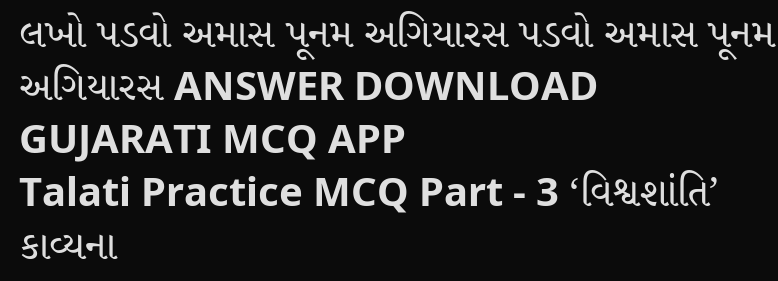લખો પડવો અમાસ પૂનમ અગિયારસ પડવો અમાસ પૂનમ અગિયારસ ANSWER DOWNLOAD GUJARATI MCQ APP
Talati Practice MCQ Part - 3 ‘વિશ્વશાંતિ’ કાવ્યના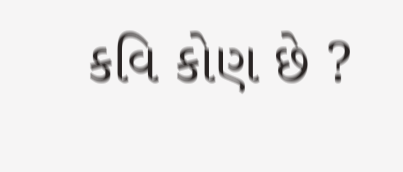કવિ કોણ છે ?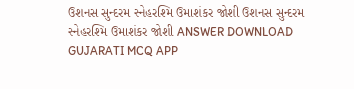ઉશનસ સુન્દરમ સ્નેહરશ્મિ ઉમાશંકર જોશી ઉશનસ સુન્દરમ સ્નેહરશ્મિ ઉમાશંકર જોશી ANSWER DOWNLOAD GUJARATI MCQ APP